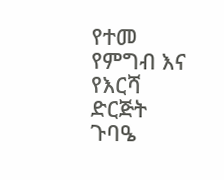የተመ የምግብ እና የእርሻ ድርጅት ጉባዔ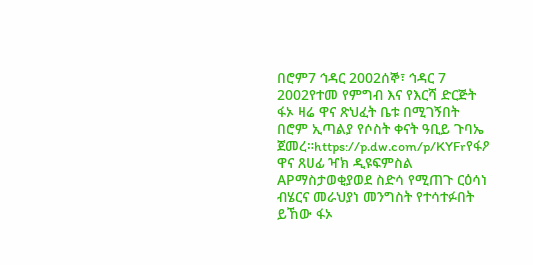በሮም7 ኅዳር 2002ሰኞ፣ ኅዳር 7 2002የተመ የምግብ እና የእርሻ ድርጅት ፋኦ ዛሬ ዋና ጽህፈት ቤቱ በሚገኝበት በሮም ኢጣልያ የሶስት ቀናት ዓቢይ ጉባኤ ጀመረ።https://p.dw.com/p/KYFrየፋዖ ዋና ጸሀፊ ዣክ ዲዩፍምስል APማስታወቂያወደ ስድሳ የሚጠጉ ርዕሳነ ብሄርና መራህያነ መንግስት የተሳተፉበት ይኸው ፋኦ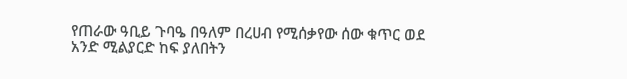የጠራው ዓቢይ ጉባዔ በዓለም በረሀብ የሚሰቃየው ሰው ቁጥር ወደ አንድ ሚልያርድ ከፍ ያለበትን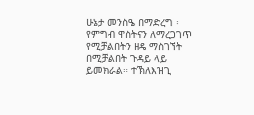ሁኔታ መንስዔ በማድረግ ፡ የምግብ ዋስትናን ለማረጋገጥ የሚቻልበትን ዘዴ ማስገኘት በሚቻልበት ጉዳይ ላይ ይመክራል። ተኽለእዝጊ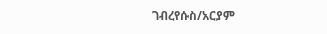ገብረየሱስ/አርያም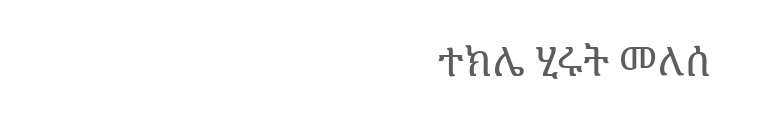ተክሌ ሂሩት መለሰ